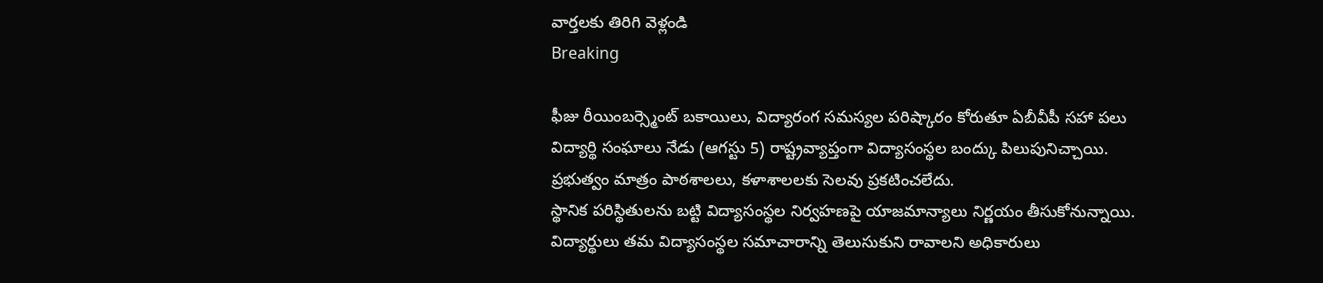వార్తలకు తిరిగి వెళ్లండి
Breaking

ఫీజు రీయింబర్స్మెంట్ బకాయిలు, విద్యారంగ సమస్యల పరిష్కారం కోరుతూ ఏబీవీపీ సహా పలు విద్యార్థి సంఘాలు నేడు (ఆగస్టు 5) రాష్ట్రవ్యాప్తంగా విద్యాసంస్థల బంద్కు పిలుపునిచ్చాయి. ప్రభుత్వం మాత్రం పాఠశాలలు, కళాశాలలకు సెలవు ప్రకటించలేదు.
స్థానిక పరిస్థితులను బట్టి విద్యాసంస్థల నిర్వహణపై యాజమాన్యాలు నిర్ణయం తీసుకోనున్నాయి. విద్యార్థులు తమ విద్యాసంస్థల సమాచారాన్ని తెలుసుకుని రావాలని అధికారులు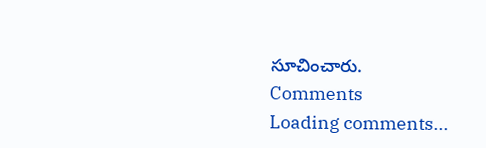సూచించారు.
Comments
Loading comments...